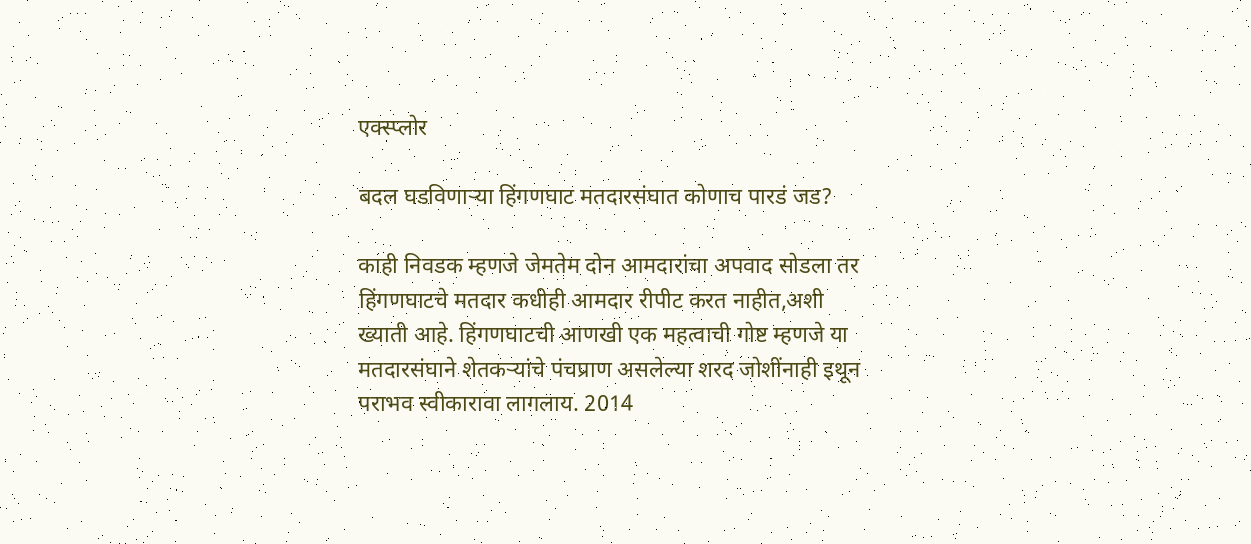एक्स्प्लोर

बदल घडविणाऱ्या हिंगणघाट मतदारसंघात कोणाच पारडं जड?

काही निवडक म्हणजे जेमतेम दोन आमदारांचा अपवाद सोडला तर हिंगणघाटचे मतदार कधीही आमदार रीपीट करत नाहीत,अशी ख्याती आहे. हिंगणघाटची आणखी एक महत्वाची गोष्ट म्हणजे या मतदारसंघाने शेतकऱ्यांचे पंचप्राण असलेल्या शरद जोशींनाही इथून पराभव स्वीकारावा लागलाय. 2014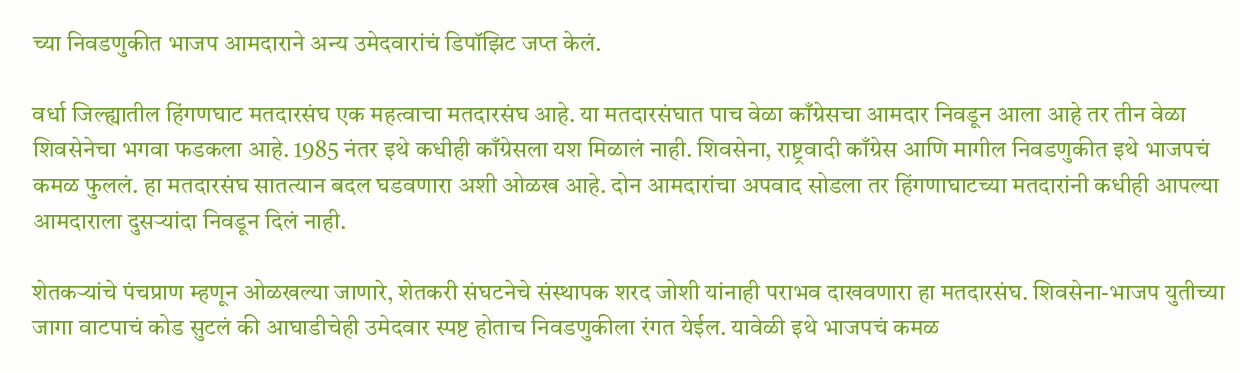च्या निवडणुकीत भाजप आमदाराने अन्य उमेदवारांचं डिपॉझिट जप्त केलं.

वर्धा जिल्ह्यातील हिंगणघाट मतदारसंघ एक महत्वाचा मतदारसंघ आहे. या मतदारसंघात पाच वेळा काँग्रेसचा आमदार निवडून आला आहे तर तीन वेळा शिवसेनेचा भगवा फडकला आहे. 1985 नंतर इथे कधीही काँग्रेसला यश मिळालं नाही. शिवसेना, राष्ट्रवादी काँग्रेस आणि मागील निवडणुकीत इथे भाजपचं कमळ फुललं. हा मतदारसंघ सातत्यान बदल घडवणारा अशी ओळख आहे. दोन आमदारांचा अपवाद सोडला तर हिंगणाघाटच्या मतदारांनी कधीही आपल्या आमदाराला दुसऱ्यांदा निवडून दिलं नाही.

शेतकऱ्यांचे पंचप्राण म्हणून ओळखल्या जाणारे, शेतकरी संघटनेचे संस्थापक शरद जोशी यांनाही पराभव दाखवणारा हा मतदारसंघ. शिवसेना-भाजप युतीच्या जागा वाटपाचं कोड सुटलं की आघाडीचेही उमेदवार स्पष्ट होताच निवडणुकीला रंगत येईल. यावेळी इथे भाजपचं कमळ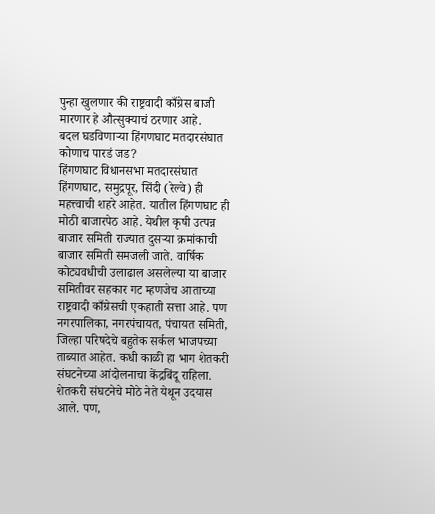पुन्हा खुलणार की राष्ट्रवादी काँग्रेस बाजी मारणार हे औत्सुक्याचं ठरणार आहे.
बदल घडविणाऱ्या हिंगणघाट मतदारसंघात कोणाच पारडं जड?
हिंगणघाट विधानसभा मतदारसंघात हिंगणघाट, समुद्रपूर, सिंदी (रेल्वे) ही महत्त्वाची शहरे आहेत. यातील हिंगणघाट ही मोठी बाजारपेठ आहे. येथील कृषी उत्पन्न बाजार समिती राज्यात दुसऱ्या क्रमांकाची बाजार समिती समजली जाते. वार्षिक कोट्यवधीची उलाढाल असलेल्या या बाजार समितीवर सहकार गट म्हणजेच आताच्या राष्ट्रवादी काँग्रेसची एकहाती सत्ता आहे. पण नगरपालिका, नगरपंचायत, पंचायत समिती, जिल्हा परिषदेचे बहुतेक सर्कल भाजपच्या ताब्यात आहेत. कधी काळी हा भाग शेतकरी संघटनेच्या आंदोलनाचा केंद्रबिंदू राहिला. शेतकरी संघटनेचे मोठे नेते येथून उदयास आले. पण,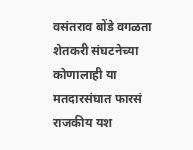वसंतराव बोंडे वगळता शेतकरी संघटनेच्या कोणालाही या मतदारसंघात फारसं राजकीय यश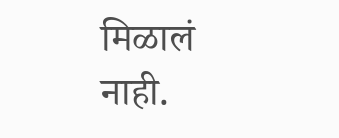मिळालं नाही.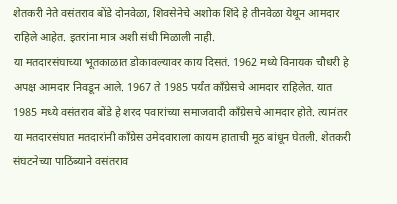शेतकरी नेते वसंतराव बोंडे दोनवेळा, शिवसेनेचे अशोक शिंदे हे तीनवेळा येथून आमदार राहिले आहेत. इतरांना मात्र अशी संधी मिळाली नाही.
या मतदारसंघाच्या भूतकाळात डोकावल्यावर काय दिसतं. 1962 मध्ये विनायक चौधरी हे अपक्ष आमदार निवडून आले. 1967 ते 1985 पर्यंत काँग्रेसचे आमदार राहिलेत. यात 1985 मध्ये वसंतराव बोंडे हे शरद पवारांच्या समाजवादी काँग्रेसचे आमदार होते. त्यानंतर या मतदारसंघात मतदारांनी काँग्रेस उमेदवाराला कायम हाताची मूठ बांधून घेतली. शेतकरी संघटनेच्या पाठिंब्याने वसंतराव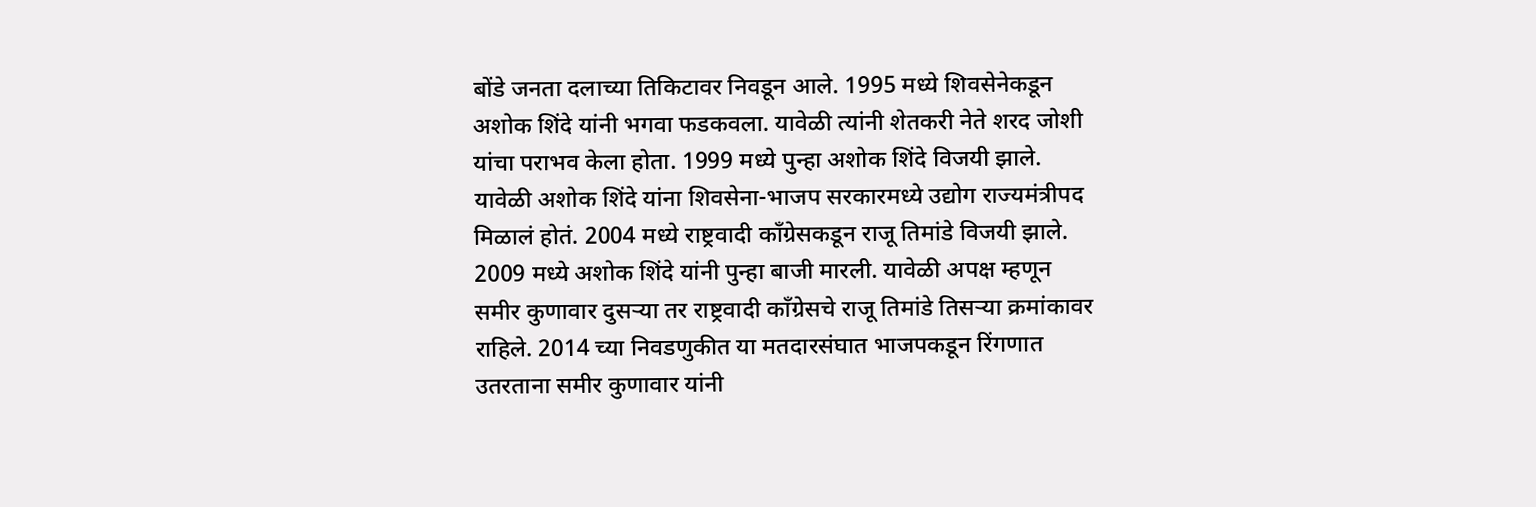बोंडे जनता दलाच्या तिकिटावर निवडून आले. 1995 मध्ये शिवसेनेकडून अशोक शिंदे यांनी भगवा फडकवला. यावेळी त्यांनी शेतकरी नेते शरद जोशी यांचा पराभव केला होता. 1999 मध्ये पुन्हा अशोक शिंदे विजयी झाले. यावेळी अशोक शिंदे यांना शिवसेना-भाजप सरकारमध्ये उद्योग राज्यमंत्रीपद मिळालं होतं. 2004 मध्ये राष्ट्रवादी काँग्रेसकडून राजू तिमांडे विजयी झाले. 2009 मध्ये अशोक शिंदे यांनी पुन्हा बाजी मारली. यावेळी अपक्ष म्हणून समीर कुणावार दुसऱ्या तर राष्ट्रवादी काँग्रेसचे राजू तिमांडे तिसऱ्या क्रमांकावर राहिले. 2014 च्या निवडणुकीत या मतदारसंघात भाजपकडून रिंगणात उतरताना समीर कुणावार यांनी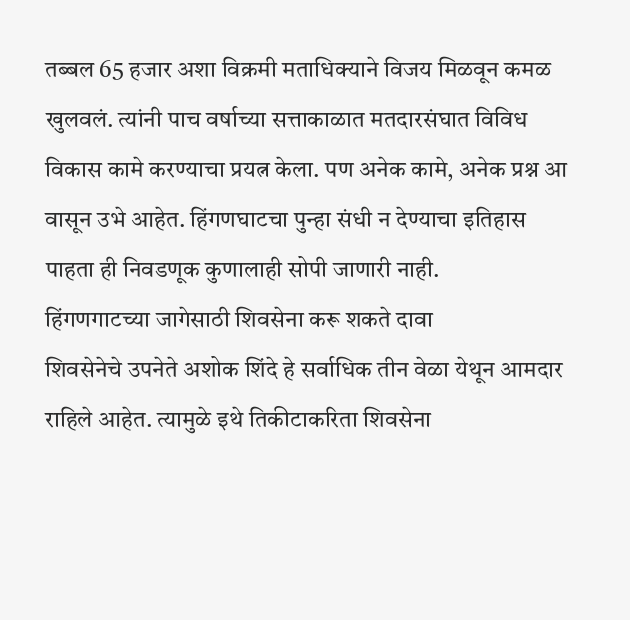तब्बल 65 हजार अशा विक्रमी मताधिक्याने विजय मिळवून कमळ खुलवलं. त्यांनी पाच वर्षाच्या सत्ताकाळात मतदारसंघात विविध विकास कामे करण्याचा प्रयत्न केला. पण अनेक कामे, अनेक प्रश्न आ वासून उभे आहेत. हिंगणघाटचा पुन्हा संधी न देण्याचा इतिहास पाहता ही निवडणूक कुणालाही सोपी जाणारी नाही.
हिंगणगाटच्या जागेसाठी शिवसेना करू शकते दावा
शिवसेनेचे उपनेते अशोक शिंदे हे सर्वाधिक तीन वेळा येथून आमदार राहिले आहेत. त्यामुळे इथे तिकीटाकरिता शिवसेना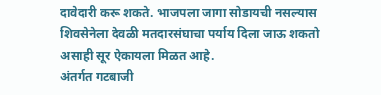दावेदारी करू शकते. भाजपला जागा सोडायची नसल्यास शिवसेनेला देवळी मतदारसंघाचा पर्याय दिला जाऊ शकतो असाही सूर ऐकायला मिळत आहे.
अंतर्गत गटबाजी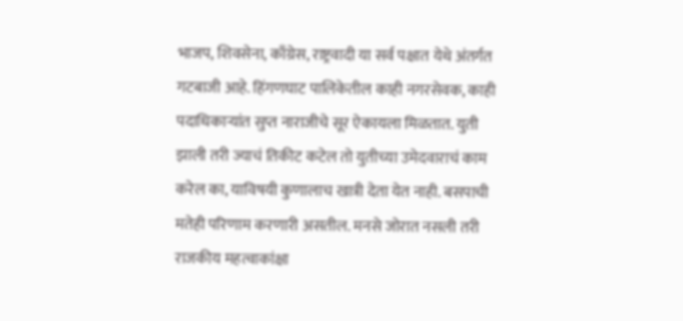भाजप, शिवसेना, काँग्रेस, राष्ट्रवादी या सर्व पक्षात येथे अंतर्गत गटबाजी आहे. हिंगणघाट पालिकेतील काही नगरसेवक, काही पदाधिकाऱ्यांत सुप्त नाराजीचे सूर ऐकायला मिळतात. युती झाली तरी ज्याचं तिकीट कटेल तो युतीच्या उमेदवाराचं काम करेल का, याविषयी कुणालाच खात्री देता येत नाही. बसपाची मतेही परिणाम करणारी असतील. मनसे जोरात नसली तरी राजकीय महत्वाकांक्षा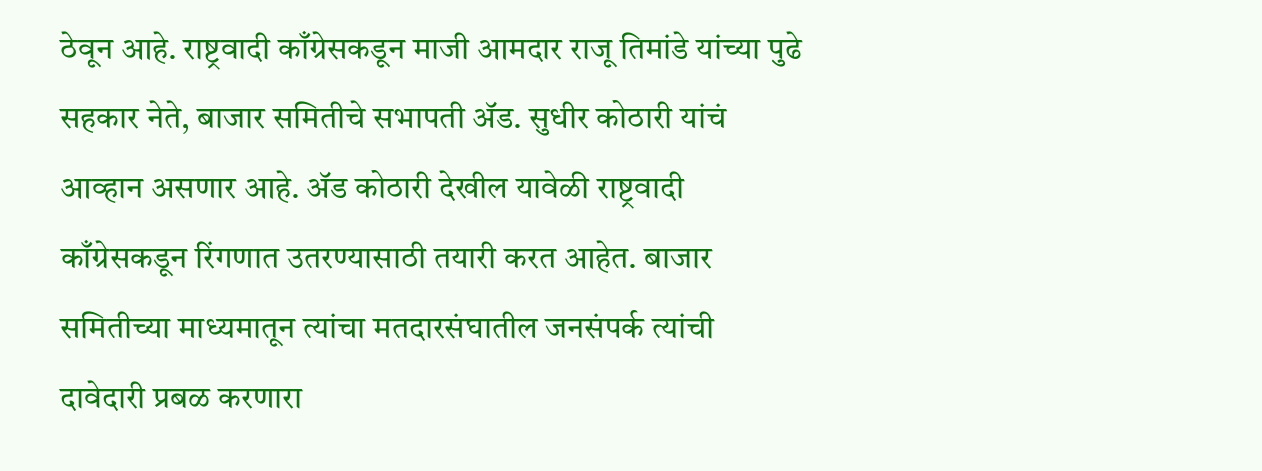ठेवून आहे. राष्ट्रवादी काँग्रेसकडून माजी आमदार राजू तिमांडे यांच्या पुढे सहकार नेते, बाजार समितीचे सभापती ॲड. सुधीर कोठारी यांचं आव्हान असणार आहे. ॲड कोठारी देखील यावेळी राष्ट्रवादी काँग्रेसकडून रिंगणात उतरण्यासाठी तयारी करत आहेत. बाजार समितीच्या माध्यमातून त्यांचा मतदारसंघातील जनसंपर्क त्यांची दावेदारी प्रबळ करणारा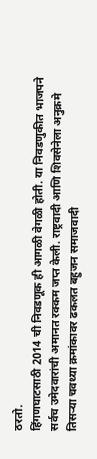ठरतो.
हिंगणघाटसाठी 2014 ची निवडणूक ही आगळी वेगळी होती. या निवडणुकीत भाजपने सर्वच उमेदवारांची अमानत रक्कम जप्त केली. राष्ट्रवादी आणि शिवसेनेला अनुक्रमे तिसऱ्या चवथ्या क्रमांकावर ढकलत बहुजन समाजवादी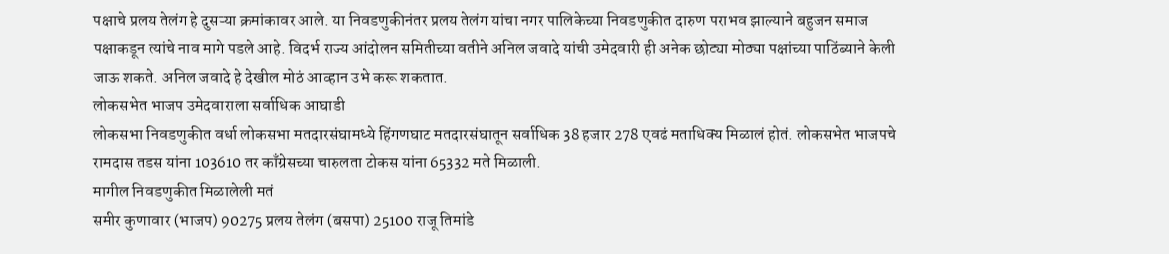पक्षाचे प्रलय तेलंग हे दुसऱ्या क्रमांकावर आले. या निवडणुकीनंतर प्रलय तेलंग यांचा नगर पालिकेच्या निवडणुकीत दारुण पराभव झाल्याने बहुजन समाज पक्षाकडून त्यांचे नाव मागे पडले आहे. विदर्भ राज्य आंदोलन समितीच्या वतीने अनिल जवादे यांची उमेदवारी ही अनेक छोट्या मोठ्या पक्षांच्या पाठिंब्याने केली जाऊ शकते. अनिल जवादे हे देखील मोठं आव्हान उभे करू शकतात.
लोकसभेत भाजप उमेदवाराला सर्वाधिक आघाडी
लोकसभा निवडणुकीत वर्धा लोकसभा मतदारसंघामध्ये हिंगणघाट मतदारसंघातून सर्वाधिक 38 हजार 278 एवढं मताधिक्य मिळालं होतं. लोकसभेत भाजपचे रामदास तडस यांना 103610 तर काँग्रेसच्या चारुलता टोकस यांना 65332 मते मिळाली.
मागील निवडणुकीत मिळालेली मतं
समीर कुणावार (भाजप) 90275 प्रलय तेलंग (बसपा) 25100 राजू तिमांडे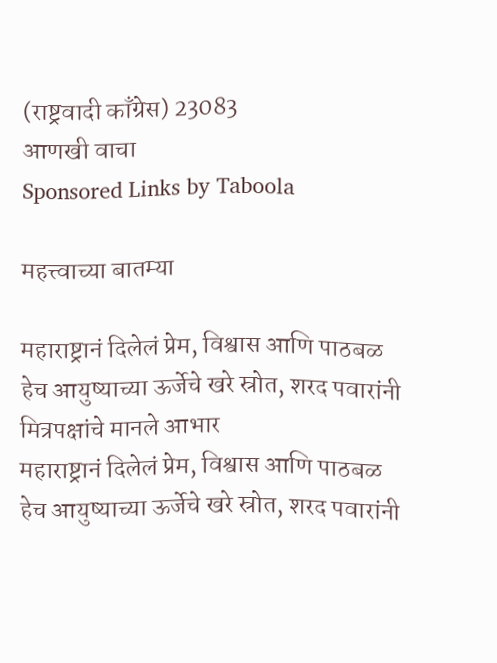(राष्ट्रवादी काँग्रेस) 23083
आणखी वाचा
Sponsored Links by Taboola

महत्त्वाच्या बातम्या

महाराष्ट्रानं दिलेलं प्रेम, विश्वास आणि पाठबळ हेच आयुष्याच्या ऊर्जेचे खरे स्रोत, शरद पवारांनी मित्रपक्षांचे मानले आभार
महाराष्ट्रानं दिलेलं प्रेम, विश्वास आणि पाठबळ हेच आयुष्याच्या ऊर्जेचे खरे स्रोत, शरद पवारांनी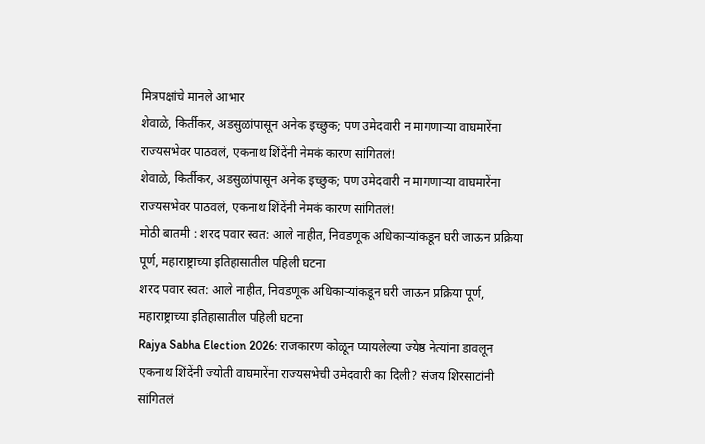मित्रपक्षांचे मानले आभार
शेवाळे, किर्तीकर, अडसुळांपासून अनेक इच्छुक; पण उमेदवारी न मागणाऱ्या वाघमारेंना राज्यसभेवर पाठवलं, एकनाथ शिंदेंनी नेमकं कारण सांगितलं!
शेवाळे, किर्तीकर, अडसुळांपासून अनेक इच्छुक; पण उमेदवारी न मागणाऱ्या वाघमारेंना राज्यसभेवर पाठवलं, एकनाथ शिंदेंनी नेमकं कारण सांगितलं!
मोठी बातमी : शरद पवार स्वत: आले नाहीत, निवडणूक अधिकाऱ्यांकडून घरी जाऊन प्रक्रिया पूर्ण, महाराष्ट्राच्या इतिहासातील पहिली घटना
शरद पवार स्वत: आले नाहीत, निवडणूक अधिकाऱ्यांकडून घरी जाऊन प्रक्रिया पूर्ण, महाराष्ट्राच्या इतिहासातील पहिली घटना
Rajya Sabha Election 2026: राजकारण कोळून प्यायलेल्या ज्येष्ठ नेत्यांना डावलून एकनाथ शिंदेंनी ज्योती वाघमारेंना राज्यसभेची उमेदवारी का दिली? संजय शिरसाटांनी सांगितलं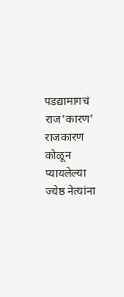पडद्यामागचं राज'कारण'
राजकारण कोळून प्यायलेल्या ज्येष्ठ नेत्यांना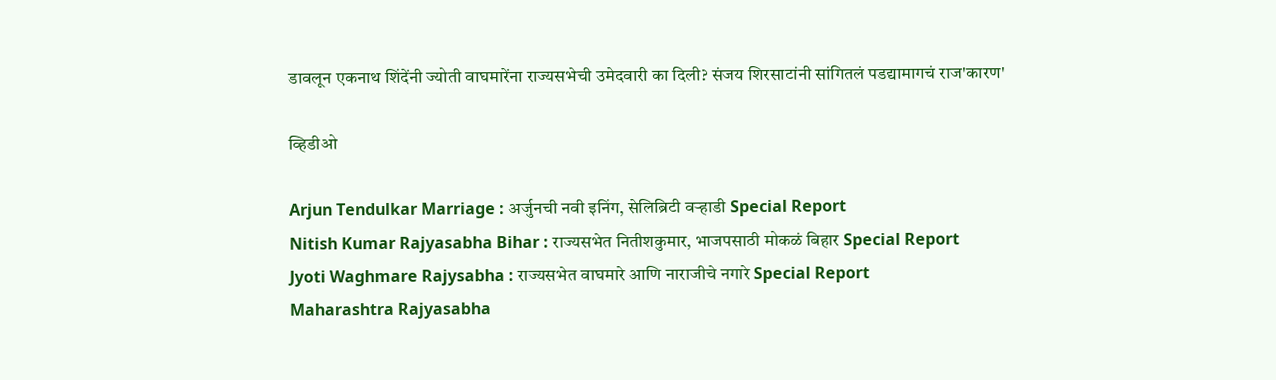डावलून एकनाथ शिंदेंनी ज्योती वाघमारेंना राज्यसभेची उमेदवारी का दिली? संजय शिरसाटांनी सांगितलं पडद्यामागचं राज'कारण'

व्हिडीओ

Arjun Tendulkar Marriage : अर्जुनची नवी इनिंग, सेलिब्रिटी वऱ्हाडी Special Report
Nitish Kumar Rajyasabha Bihar : राज्यसभेत नितीशकुमार, भाजपसाठी मोकळं बिहार Special Report
Jyoti Waghmare Rajysabha : राज्यसभेत वाघमारे आणि नाराजीचे नगारे Special Report
Maharashtra Rajyasabha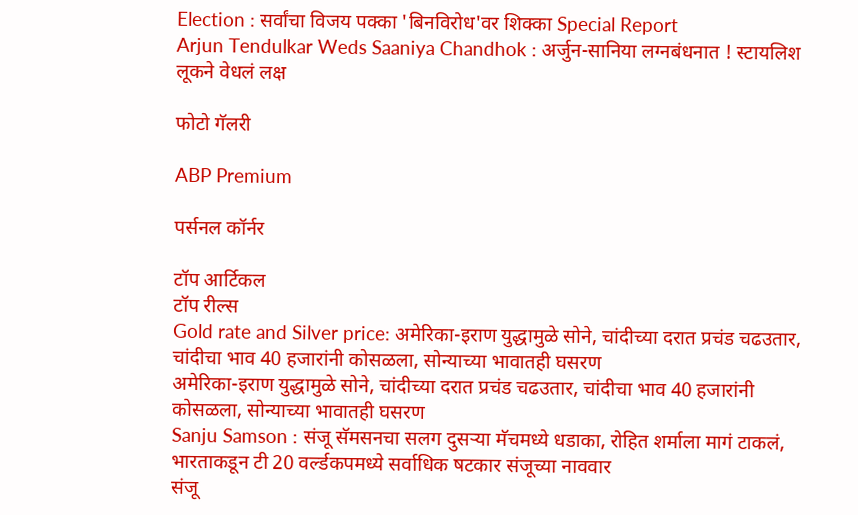Election : सर्वांचा विजय पक्का 'बिनविरोध'वर शिक्का Special Report
Arjun Tendulkar Weds Saaniya Chandhok : अर्जुन-सानिया लग्नबंधनात ! स्टायलिश लूकने वेधलं लक्ष

फोटो गॅलरी

ABP Premium

पर्सनल कॉर्नर

टॉप आर्टिकल
टॉप रील्स
Gold rate and Silver price: अमेरिका-इराण युद्धामुळे सोने, चांदीच्या दरात प्रचंड चढउतार, चांदीचा भाव 40 हजारांनी कोसळला, सोन्याच्या भावातही घसरण
अमेरिका-इराण युद्धामुळे सोने, चांदीच्या दरात प्रचंड चढउतार, चांदीचा भाव 40 हजारांनी कोसळला, सोन्याच्या भावातही घसरण
Sanju Samson : संजू सॅमसनचा सलग दुसऱ्या मॅचमध्ये धडाका, रोहित शर्माला मागं टाकलं, भारताकडून टी 20 वर्ल्डकपमध्ये सर्वाधिक षटकार संजूच्या नाववार
संजू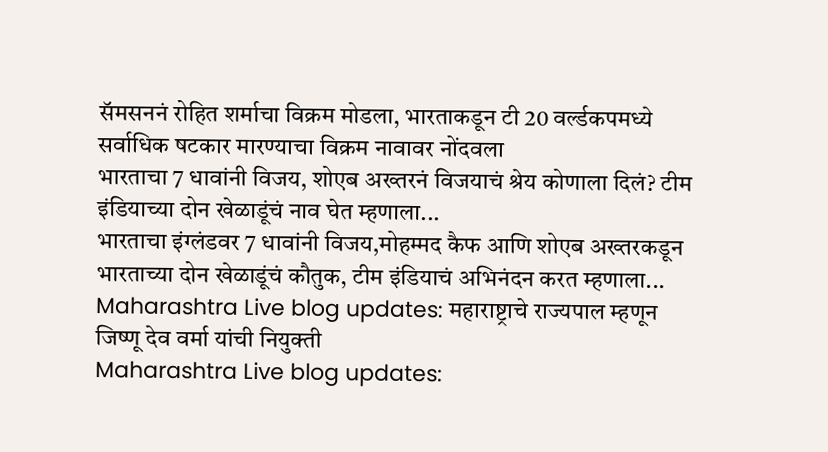सॅमसननं रोहित शर्माचा विक्रम मोडला, भारताकडून टी 20 वर्ल्डकपमध्ये सर्वाधिक षटकार मारण्याचा विक्रम नावावर नोंदवला
भारताचा 7 धावांनी विजय, शोएब अख्तरनं विजयाचं श्रेय कोणाला दिलं? टीम इंडियाच्या दोन खेळाडूंचं नाव घेत म्हणाला...
भारताचा इंग्लंडवर 7 धावांनी विजय,मोहम्मद कैफ आणि शोएब अख्तरकडून भारताच्या दोन खेळाडूंचं कौतुक, टीम इंडियाचं अभिनंदन करत म्हणाला...
Maharashtra Live blog updates: महाराष्ट्राचे राज्यपाल म्हणून जिष्णू देव वर्मा यांची नियुक्ती
Maharashtra Live blog updates: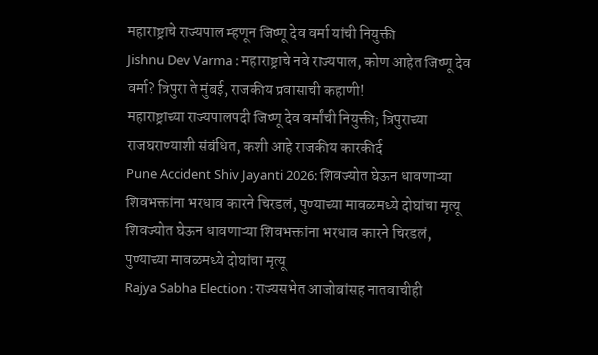महाराष्ट्राचे राज्यपाल म्हणून जिष्णू देव वर्मा यांची नियुक्ती
Jishnu Dev Varma : महाराष्ट्राचे नवे राज्यपाल, कोण आहेत जिष्णू देव वर्मा? त्रिपुरा ते मुंबई, राजकीय प्रवासाची कहाणी!
महाराष्ट्राच्या राज्यपालपदी जिष्णू देव वर्मांची नियुक्ती; त्रिपुराच्या राजघराण्याशी संबंधित, कशी आहे राजकीय कारकीर्द
Pune Accident Shiv Jayanti 2026: शिवज्योत घेऊन धावणाऱ्या शिवभक्तांना भरधाव कारने चिरडलं, पुण्याच्या मावळमध्ये दोघांचा मृत्यू
शिवज्योत घेऊन धावणाऱ्या शिवभक्तांना भरधाव कारने चिरडलं, पुण्याच्या मावळमध्ये दोघांचा मृत्यू
Rajya Sabha Election : राज्यसभेत आजोबांसह नातवाचीही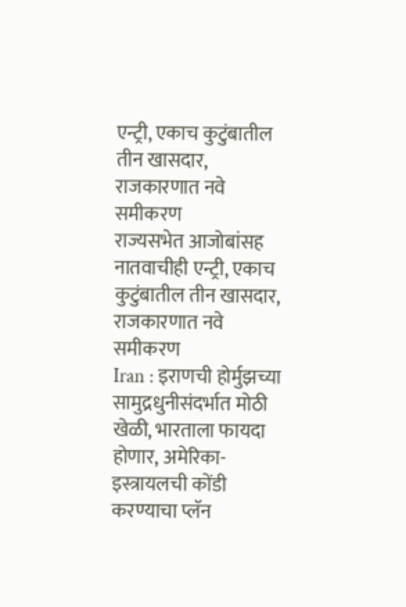एन्ट्री, एकाच कुटुंबातील तीन खासदार, राजकारणात नवे समीकरण
राज्यसभेत आजोबांसह नातवाचीही एन्ट्री, एकाच कुटुंबातील तीन खासदार, राजकारणात नवे समीकरण
Iran : इराणची होर्मुझच्या सामुद्रधुनीसंदर्भात मोठी खेळी, भारताला फायदा होणार, अमेरिका- इस्त्रायलची कोंडी करण्याचा प्लॅन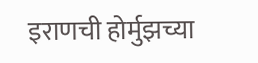इराणची होर्मुझच्या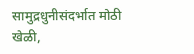सामुद्रधुनीसंदर्भात मोठी खेळी,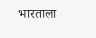भारताला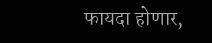फायदा होणार,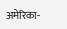अमेरिका-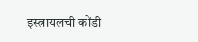इस्त्रायलची कोंडी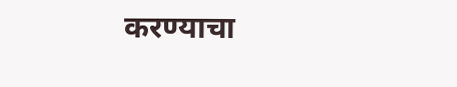करण्याचा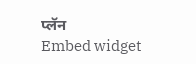प्लॅन
Embed widget